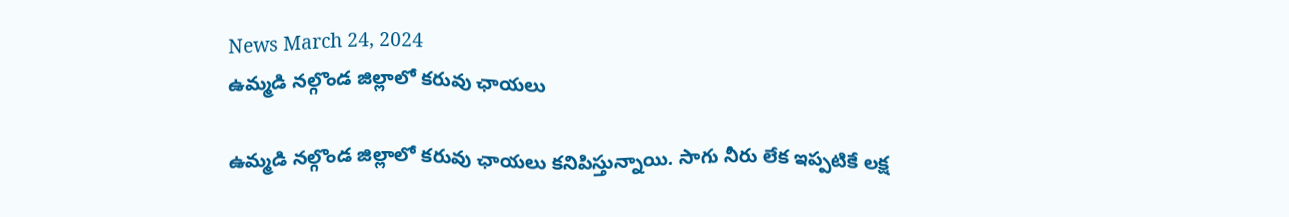News March 24, 2024
ఉమ్మడి నల్గొండ జిల్లాలో కరువు ఛాయలు

ఉమ్మడి నల్గొండ జిల్లాలో కరువు ఛాయలు కనిపిస్తున్నాయి. సాగు నీరు లేక ఇప్పటికే లక్ష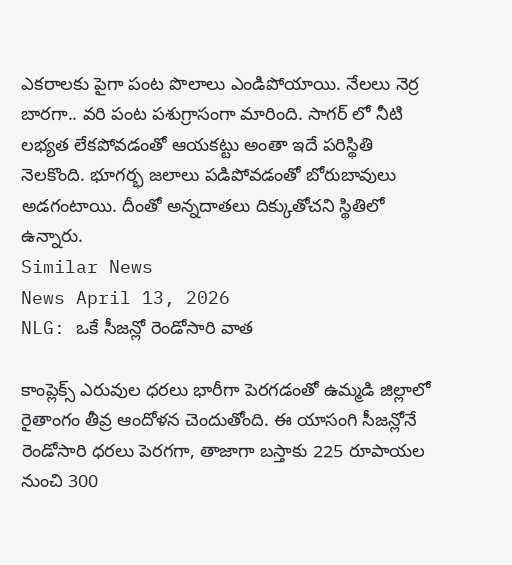ఎకరాలకు పైగా పంట పొలాలు ఎండిపోయాయి. నేలలు నెర్ర బారగా.. వరి పంట పశుగ్రాసంగా మారింది. సాగర్ లో నీటి లభ్యత లేకపోవడంతో ఆయకట్టు అంతా ఇదే పరిస్థితి నెలకొంది. భూగర్భ జలాలు పడిపోవడంతో బోరుబావులు అడగంటాయి. దీంతో అన్నదాతలు దిక్కుతోచని స్థితిలో ఉన్నారు.
Similar News
News April 13, 2026
NLG: ఒకే సీజన్లో రెండోసారి వాత

కాంప్లెక్స్ ఎరువుల ధరలు భారీగా పెరగడంతో ఉమ్మడి జిల్లాలో రైతాంగం తీవ్ర ఆందోళన చెందుతోంది. ఈ యాసంగి సీజన్లోనే రెండోసారి ధరలు పెరగగా, తాజాగా బస్తాకు 225 రూపాయల నుంచి 300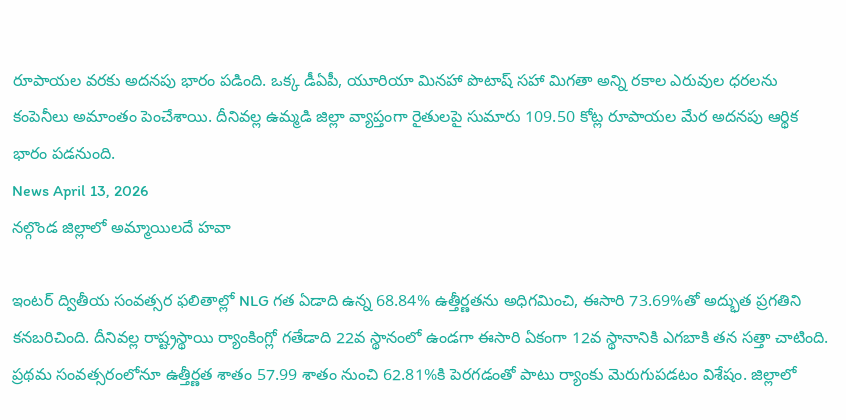రూపాయల వరకు అదనపు భారం పడింది. ఒక్క డీఏపీ, యూరియా మినహా పొటాష్ సహా మిగతా అన్ని రకాల ఎరువుల ధరలను కంపెనీలు అమాంతం పెంచేశాయి. దీనివల్ల ఉమ్మడి జిల్లా వ్యాప్తంగా రైతులపై సుమారు 109.50 కోట్ల రూపాయల మేర అదనపు ఆర్థిక భారం పడనుంది.
News April 13, 2026
నల్గొండ జిల్లాలో అమ్మాయిలదే హవా

ఇంటర్ ద్వితీయ సంవత్సర ఫలితాల్లో NLG గత ఏడాది ఉన్న 68.84% ఉత్తీర్ణతను అధిగమించి, ఈసారి 73.69%తో అద్భుత ప్రగతిని కనబరిచింది. దీనివల్ల రాష్ట్రస్థాయి ర్యాంకింగ్లో గతేడాది 22వ స్థానంలో ఉండగా ఈసారి ఏకంగా 12వ స్థానానికి ఎగబాకి తన సత్తా చాటింది. ప్రథమ సంవత్సరంలోనూ ఉత్తీర్ణత శాతం 57.99 శాతం నుంచి 62.81%కి పెరగడంతో పాటు ర్యాంకు మెరుగుపడటం విశేషం. జిల్లాలో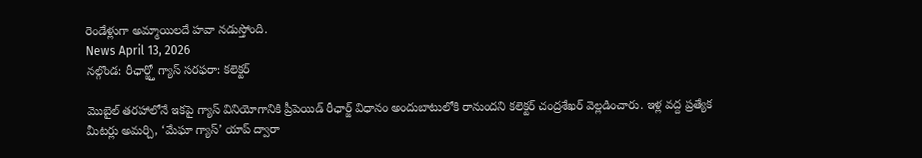రెండేళ్లుగా అమ్మాయిలదే హవా నడుస్తోంది.
News April 13, 2026
నల్గొండ: రీఛార్జ్తో గ్యాస్ సరఫరా: కలెక్టర్

మొబైల్ తరహాలోనే ఇకపై గ్యాస్ వినియోగానికి ప్రీపెయిడ్ రీఛార్జ్ విధానం అందుబాటులోకి రానుందని కలెక్టర్ చంద్రశేఖర్ వెల్లడించారు. ఇళ్ల వద్ద ప్రత్యేక మీటర్లు అమర్చి, ‘మేఘా గ్యాస్’ యాప్ ద్వారా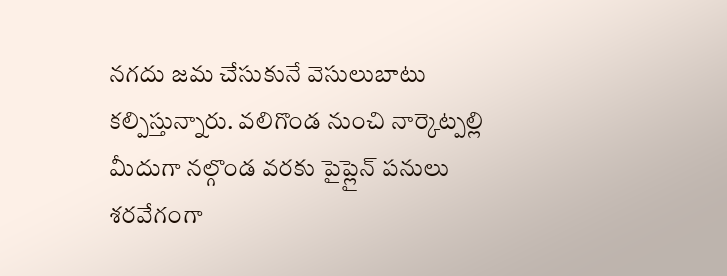నగదు జమ చేసుకునే వెసులుబాటు కల్పిస్తున్నారు. వలిగొండ నుంచి నార్కెట్పల్లి మీదుగా నల్గొండ వరకు పైప్లైన్ పనులు శరవేగంగా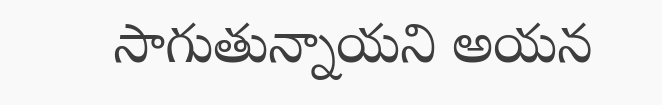సాగుతున్నాయని అయన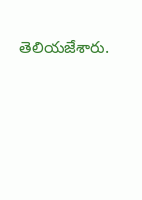తెలియజేశారు.